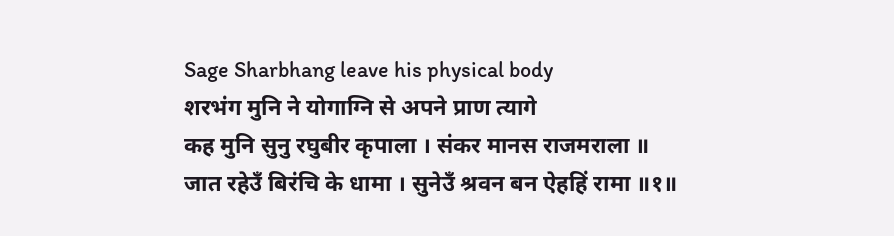Sage Sharbhang leave his physical body
शरभंग मुनि ने योगाग्नि से अपने प्राण त्यागे
कह मुनि सुनु रघुबीर कृपाला । संकर मानस राजमराला ॥
जात रहेउँ बिरंचि के धामा । सुनेउँ श्रवन बन ऐहहिं रामा ॥१॥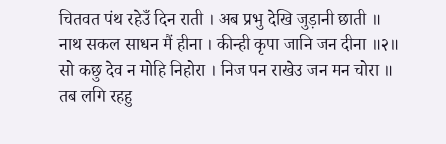चितवत पंथ रहेउँ दिन राती । अब प्रभु देखि जुड़ानी छाती ॥
नाथ सकल साधन मैं हीना । कीन्ही कृपा जानि जन दीना ॥२॥
सो कछु देव न मोहि निहोरा । निज पन राखेउ जन मन चोरा ॥
तब लगि रहहु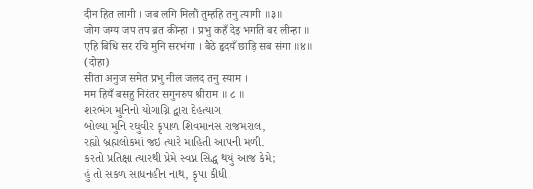दीन हित लागी । जब लगि मिलौं तुम्हहि तनु त्यागी ॥३॥
जोग जग्य जप तप ब्रत कीन्हा । प्रभु कहँ देइ भगति बर लीन्हा ॥
एहि बिधि सर रचि मुनि सरभंगा । बैठे हृदयँ छाड़ि सब संगा ॥४॥
(दोहा)
सीता अनुज समेत प्रभु नील जलद तनु स्याम ।
मम हियँ बसहु निरंतर सगुनरुप श्रीराम ॥ ८ ॥
શરભંગ મુનિનો યોગાગ્નિ દ્વારા દેહત્યાગ
બોલ્યા મુનિ રઘુવીર કૃપાળ શિવમાનસ રાજમરાલ,
રહ્યો બ્રહ્મલોકમાં જઇ ત્યારે માહિતી આપની મળી.
કરતો પ્રતિક્ષા ત્યારથી પ્રેમે સ્વપ્ન સિદ્ધ થયું આજ કેમે;
હું તો સકળ સાધનહીન નાથ, કૃપા કીધી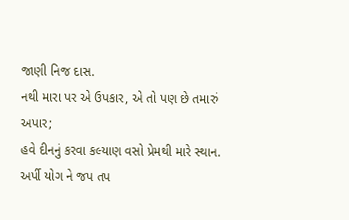જાણી નિજ દાસ.
નથી મારા પર એ ઉપકાર, એ તો પણ છે તમારું અપાર;
હવે દીનનું કરવા કલ્યાણ વસો પ્રેમથી મારે સ્થાન.
અર્પી યોગ ને જપ તપ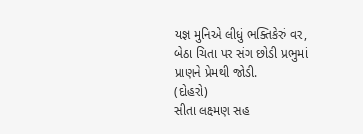યજ્ઞ મુનિએ લીધું ભક્તિકેરું વર,
બેઠા ચિતા પર સંગ છોડી પ્રભુમાં પ્રાણને પ્રેમથી જોડી.
(દોહરો)
સીતા લક્ષ્મણ સહ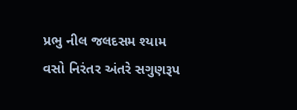પ્રભુ નીલ જલદસમ શ્યામ
વસો નિરંતર અંતરે સગુણરૂપ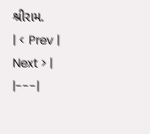શ્રીરામ.
| < Prev | Next > |
|---|